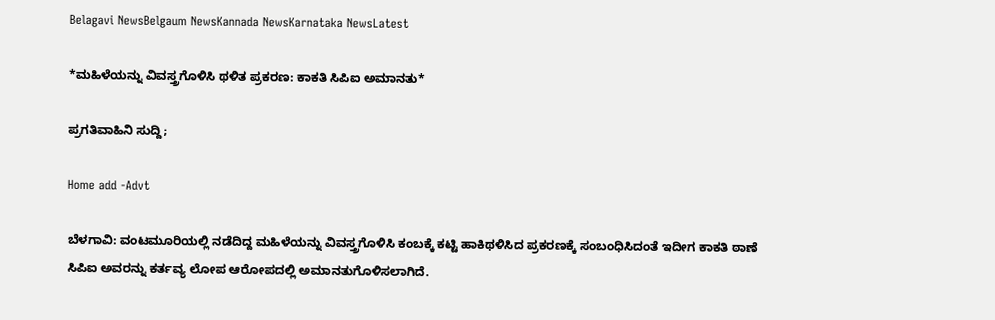Belagavi NewsBelgaum NewsKannada NewsKarnataka NewsLatest

*ಮಹಿಳೆಯನ್ನು ವಿವಸ್ತ್ರಗೊಳಿಸಿ ಥಳಿತ ಪ್ರಕರಣ: ಕಾಕತಿ ಸಿಪಿಐ ಅಮಾನತು*

ಪ್ರಗತಿವಾಹಿನಿ ಸುದ್ದಿ;

Home add -Advt

ಬೆಳಗಾವಿ: ವಂಟಮೂರಿಯಲ್ಲಿ ನಡೆದಿದ್ದ ಮಹಿಳೆಯನ್ನು ವಿವಸ್ತ್ರಗೊಳಿಸಿ ಕಂಬಕ್ಕೆ ಕಟ್ಟಿ ಹಾಕಿಥಳಿಸಿದ ಪ್ರಕರಣಕ್ಕೆ ಸಂಬಂಧಿಸಿದಂತೆ ಇದೀಗ ಕಾಕತಿ ಠಾಣೆ ಸಿಪಿಐ ಅವರನ್ನು ಕರ್ತವ್ಯ ಲೋಪ ಆರೋಪದಲ್ಲಿ ಅಮಾನತುಗೊಳಿಸಲಾಗಿದೆ.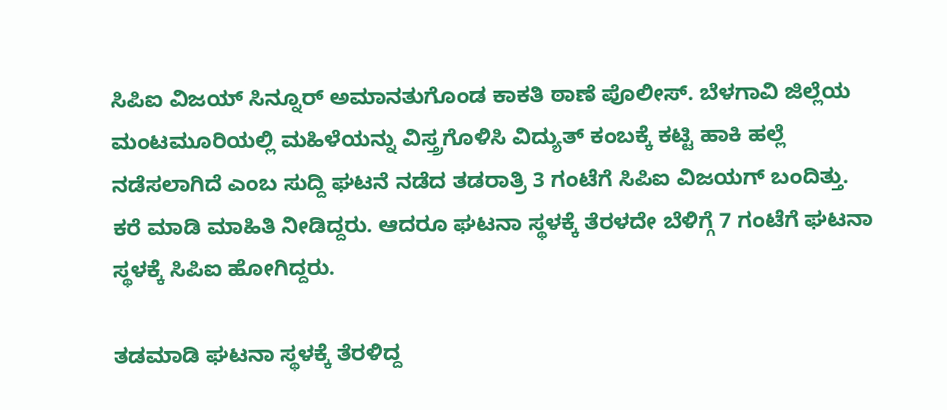ಸಿಪಿಐ ವಿಜಯ್ ಸಿನ್ನೂರ್ ಅಮಾನತುಗೊಂಡ ಕಾಕತಿ ಠಾಣೆ ಪೊಲೀಸ್. ಬೆಳಗಾವಿ ಜಿಲ್ಲೆಯ ಮಂಟಮೂರಿಯಲ್ಲಿ ಮಹಿಳೆಯನ್ನು ವಿಸ್ತ್ರಗೊಳಿಸಿ ವಿದ್ಯುತ್ ಕಂಬಕ್ಕೆ ಕಟ್ಟಿ ಹಾಕಿ ಹಲ್ಲೆ ನಡೆಸಲಾಗಿದೆ ಎಂಬ ಸುದ್ದಿ ಘಟನೆ ನಡೆದ ತಡರಾತ್ರಿ 3 ಗಂಟೆಗೆ ಸಿಪಿಐ ವಿಜಯಗ್ ಬಂದಿತ್ತು. ಕರೆ ಮಾಡಿ ಮಾಹಿತಿ ನೀಡಿದ್ದರು. ಆದರೂ ಘಟನಾ ಸ್ಥಳಕ್ಕೆ ತೆರಳದೇ ಬೆಳಿಗ್ಗೆ 7 ಗಂಟೆಗೆ ಘಟನಾ ಸ್ಥಳಕ್ಕೆ ಸಿಪಿಐ ಹೋಗಿದ್ದರು.

ತಡಮಾಡಿ ಘಟನಾ ಸ್ಥಳಕ್ಕೆ ತೆರಳಿದ್ದ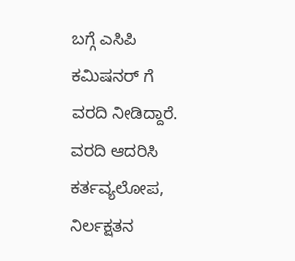ಬಗ್ಗೆ ಎಸಿಪಿ ಕಮಿಷನರ್ ಗೆ ವರದಿ ನೀಡಿದ್ದಾರೆ. ವರದಿ ಆದರಿಸಿ ಕರ್ತವ್ಯಲೋಪ, ನಿರ್ಲಕ್ಷತನ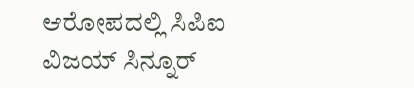ಆರೋಪದಲ್ಲಿ ಸಿಪಿಐ ವಿಜಯ್ ಸಿನ್ನೂರ್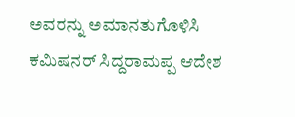ಅವರನ್ನು ಅಮಾನತುಗೊಳಿಸಿ ಕಮಿಷನರ್ ಸಿದ್ದರಾಮಪ್ಪ ಆದೇಶ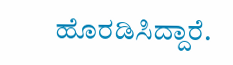ಹೊರಡಿಸಿದ್ದಾರೆ.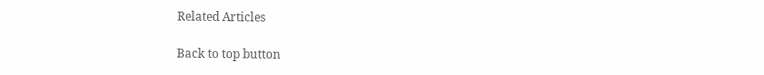Related Articles

Back to top button